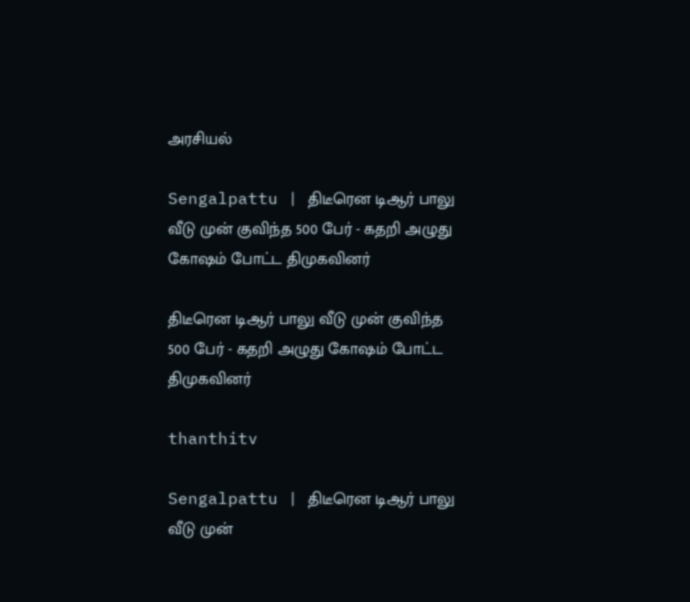அரசியல்

Sengalpattu | திடீரென டிஆர் பாலு வீடு முன் குவிந்த 500 பேர் - கதறி அழுது கோஷம் போட்ட திமுகவினர்

திடீரென டிஆர் பாலு வீடு முன் குவிந்த 500 பேர் - கதறி அழுது கோஷம் போட்ட திமுகவினர்

thanthitv

Sengalpattu | திடீரென டிஆர் பாலு வீடு முன்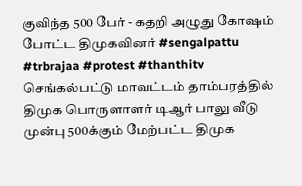குவிந்த 500 பேர் - கதறி அழுது கோஷம் போட்ட திமுகவினர் #sengalpattu #trbrajaa #protest #thanthitv செங்கல்பட்டு மாவட்டம் தாம்பரத்தில் திமுக பொருளாளர் டிஆர் பாலு வீடு முன்பு 500க்கும் மேற்பட்ட திமுக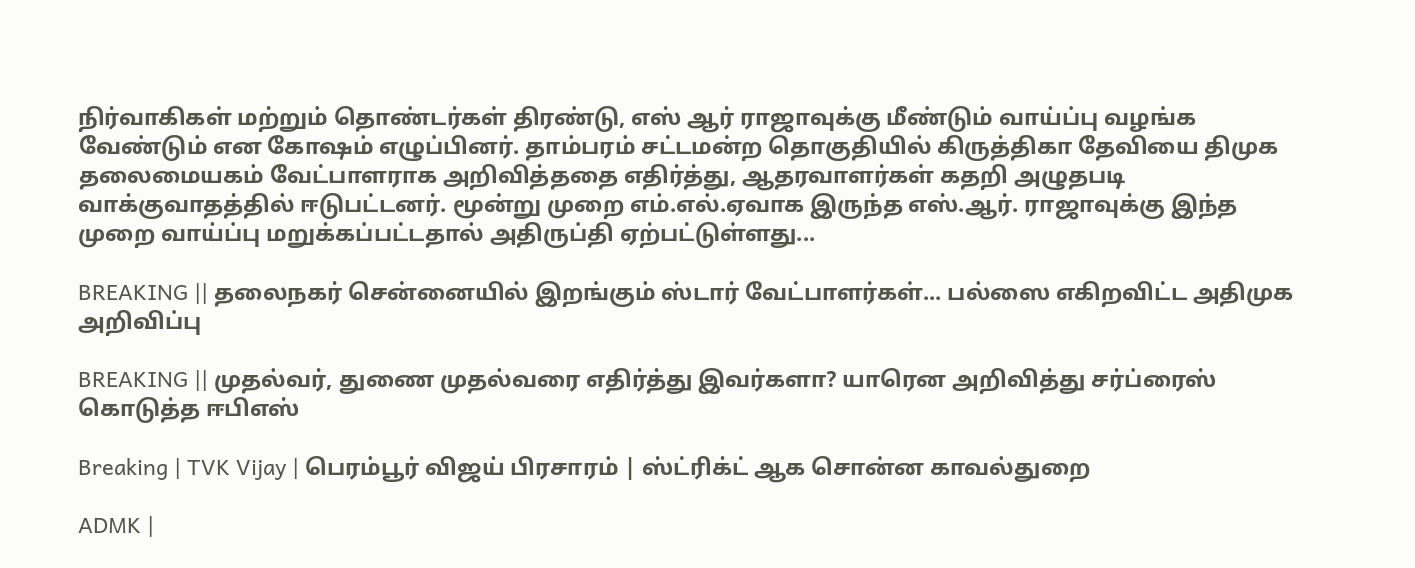நிர்வாகிகள் மற்றும் தொண்டர்கள் திரண்டு, எஸ் ஆர் ராஜாவுக்கு மீண்டும் வாய்ப்பு வழங்க வேண்டும் என கோஷம் எழுப்பினர். தாம்பரம் சட்டமன்ற தொகுதியில் கிருத்திகா தேவியை திமுக தலைமையகம் வேட்பாளராக அறிவித்ததை எதிர்த்து, ஆதரவாளர்கள் கதறி அழுதபடி வாக்குவாதத்தில் ஈடுபட்டனர். மூன்று முறை எம்.எல்.ஏவாக இருந்த எஸ்.ஆர். ராஜாவுக்கு இந்த முறை வாய்ப்பு மறுக்கப்பட்டதால் அதிருப்தி ஏற்பட்டுள்ளது...

BREAKING || தலைநகர் சென்னையில் இறங்கும் ஸ்டார் வேட்பாளர்கள்... பல்ஸை எகிறவிட்ட அதிமுக அறிவிப்பு

BREAKING || முதல்வர், துணை முதல்வரை எதிர்த்து இவர்களா? யாரென அறிவித்து சர்ப்ரைஸ் கொடுத்த ஈபிஎஸ்

Breaking | TVK Vijay | பெரம்பூர் விஜய் பிரசாரம் | ஸ்ட்ரிக்ட் ஆக சொன்ன காவல்துறை

ADMK |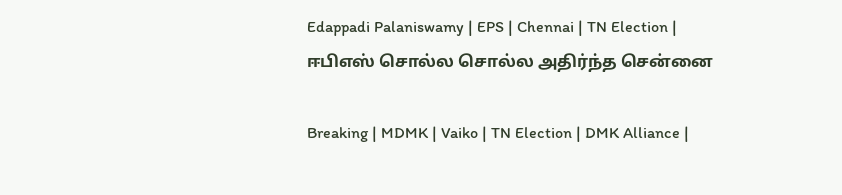Edappadi Palaniswamy | EPS | Chennai | TN Election | ஈபிஎஸ் சொல்ல சொல்ல அதிர்ந்த சென்னை

Breaking | MDMK | Vaiko | TN Election | DMK Alliance |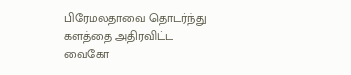பிரேமலதாவை தொடர்ந்து களத்தை அதிரவிட்ட வைகோ